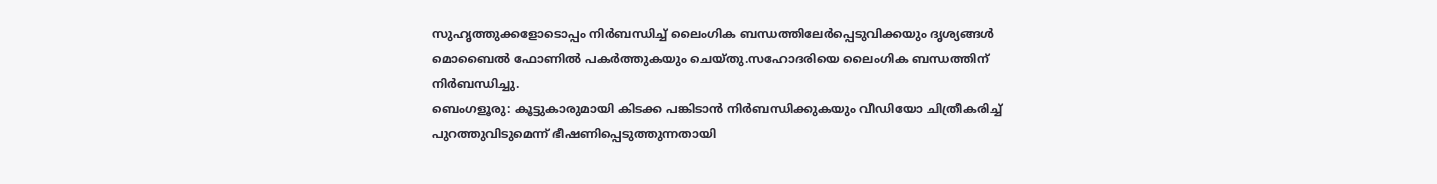സുഹൃത്തുക്കളോടൊപ്പം നിർബന്ധിച്ച് ലൈംഗിക ബന്ധത്തിലേർപ്പെടുവിക്കയും ദൃശ്യങ്ങൾ മൊബൈൽ ഫോണിൽ പകർത്തുകയും ചെയ്തു.സഹോദരിയെ ലൈംഗിക ബന്ധത്തിന് നിർബന്ധിച്ചു.
ബെംഗളൂരു: കൂട്ടുകാരുമായി കിടക്ക പങ്കിടാൻ നിർബന്ധിക്കുകയും വീഡിയോ ചിത്രീകരിച്ച് പുറത്തുവിടുമെന്ന് ഭീഷണിപ്പെടുത്തുന്നതായി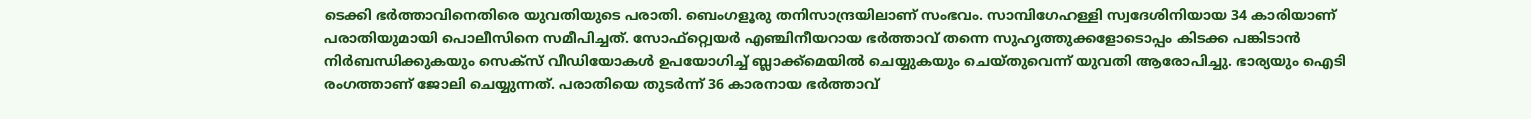ടെക്കി ഭർത്താവിനെതിരെ യുവതിയുടെ പരാതി. ബെംഗളൂരു തനിസാന്ദ്രയിലാണ് സംഭവം. സാമ്പിഗേഹള്ളി സ്വദേശിനിയായ 34 കാരിയാണ് പരാതിയുമായി പൊലീസിനെ സമീപിച്ചത്. സോഫ്റ്റ്വെയർ എഞ്ചിനീയറായ ഭർത്താവ് തന്നെ സുഹൃത്തുക്കളോടൊപ്പം കിടക്ക പങ്കിടാൻ നിർബന്ധിക്കുകയും സെക്സ് വീഡിയോകൾ ഉപയോഗിച്ച് ബ്ലാക്ക്മെയിൽ ചെയ്യുകയും ചെയ്തുവെന്ന് യുവതി ആരോപിച്ചു. ഭാര്യയും ഐടി രംഗത്താണ് ജോലി ചെയ്യുന്നത്. പരാതിയെ തുടർന്ന് 36 കാരനായ ഭർത്താവ്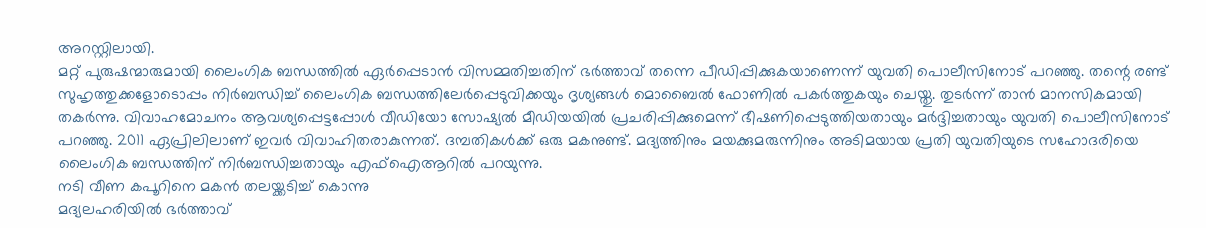അറസ്റ്റിലായി.
മറ്റ് പുരുഷന്മാരുമായി ലൈംഗിക ബന്ധത്തിൽ ഏർപ്പെടാൻ വിസമ്മതിച്ചതിന് ഭർത്താവ് തന്നെ പീഡിപ്പിക്കുകയാണെന്ന് യുവതി പൊലീസിനോട് പറഞ്ഞു. തന്റെ രണ്ട് സുഹൃത്തുക്കളോടൊപ്പം നിർബന്ധിച്ച് ലൈംഗിക ബന്ധത്തിലേർപ്പെടുവിക്കയും ദൃശ്യങ്ങൾ മൊബൈൽ ഫോണിൽ പകർത്തുകയും ചെയ്തു. തുടർന്ന് താൻ മാനസികമായി തകർന്നു. വിവാഹമോചനം ആവശ്യപ്പെട്ടപ്പോൾ വീഡിയോ സോഷ്യൽ മീഡിയയിൽ പ്രചരിപ്പിക്കുമെന്ന് ഭീഷണിപ്പെടുത്തിയതായും മർദ്ദിച്ചതായും യുവതി പൊലീസിനോട് പറഞ്ഞു. 2011 ഏപ്രിലിലാണ് ഇവർ വിവാഹിതരാകുന്നത്. ദമ്പതികൾക്ക് ഒരു മകനുണ്ട്. മദ്യത്തിനും മയക്കുമരുന്നിനും അടിമയായ പ്രതി യുവതിയുടെ സഹോദരിയെ ലൈംഗിക ബന്ധത്തിന് നിർബന്ധിച്ചതായും എഫ്ഐആറിൽ പറയുന്നു.
നടി വീണ കപൂറിനെ മകൻ തലയ്ക്കടിച്ച് കൊന്നു
മദ്യലഹരിയിൽ ഭർത്താവ്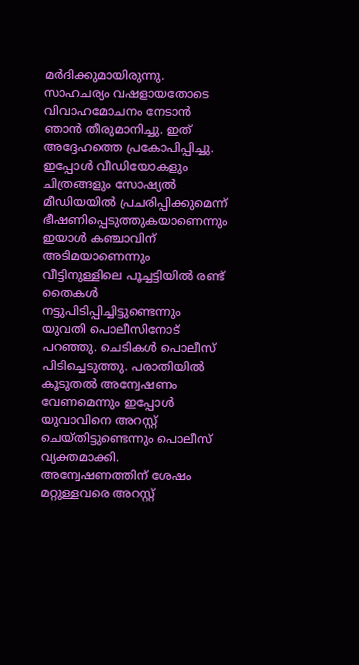മർദിക്കുമായിരുന്നു. സാഹചര്യം വഷളായതോടെ വിവാഹമോചനം നേടാൻ ഞാൻ തീരുമാനിച്ചു. ഇത് അദ്ദേഹത്തെ പ്രകോപിപ്പിച്ചു. ഇപ്പോൾ വീഡിയോകളും ചിത്രങ്ങളും സോഷ്യൽ മീഡിയയിൽ പ്രചരിപ്പിക്കുമെന്ന് ഭീഷണിപ്പെടുത്തുകയാണെന്നും ഇയാൾ കഞ്ചാവിന് അടിമയാണെന്നും വീട്ടിനുള്ളിലെ പൂച്ചട്ടിയിൽ രണ്ട് തൈകൾ നട്ടുപിടിപ്പിച്ചിട്ടുണ്ടെന്നും യുവതി പൊലീസിനോട് പറഞ്ഞു. ചെടികൾ പൊലീസ് പിടിച്ചെടുത്തു. പരാതിയിൽ കൂടുതൽ അന്വേഷണം വേണമെന്നും ഇപ്പോൾ യുവാവിനെ അറസ്റ്റ് ചെയ്തിട്ടുണ്ടെന്നും പൊലീസ് വ്യക്തമാക്കി. അന്വേഷണത്തിന് ശേഷം മറ്റുള്ളവരെ അറസ്റ്റ്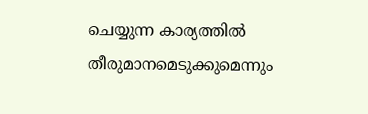ചെയ്യുന്ന കാര്യത്തിൽ തീരുമാനമെടുക്കുമെന്നും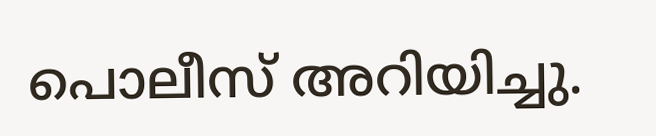പൊലീസ് അറിയിച്ചു.